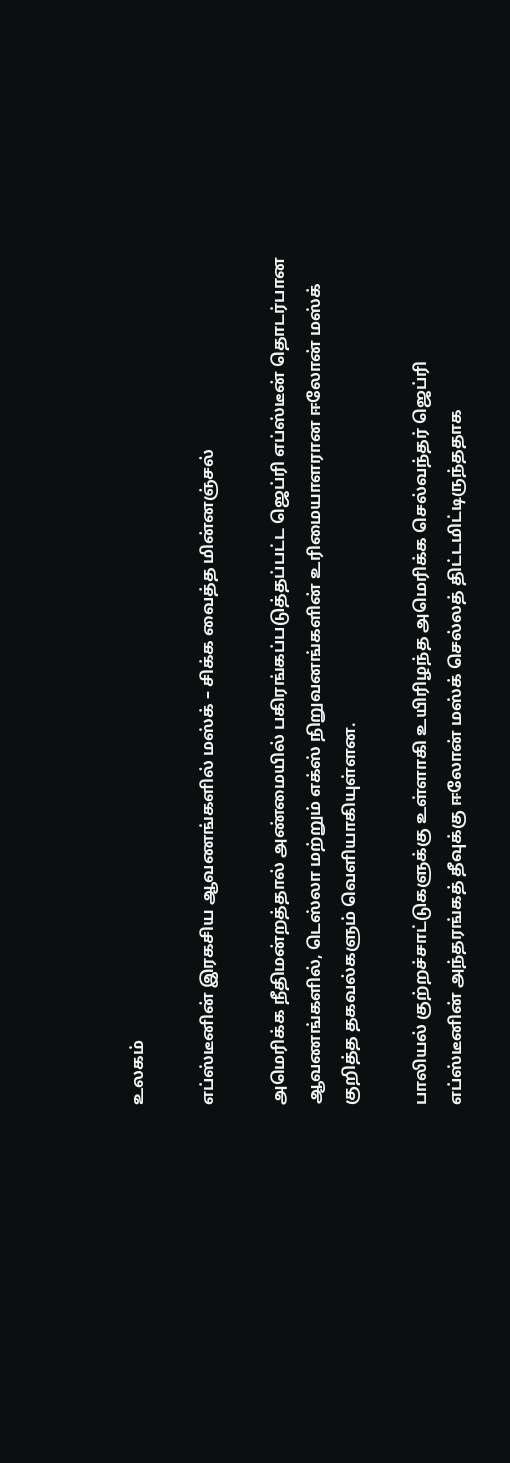உலகம்

எப்ஸ்டீனின் இரகசிய ஆவணங்களில் மஸ்க் – சிக்க வைத்த மின்னஞ்சல்

அமெரிக்க நீதிமன்றத்தால் அண்மையில் பகிரங்கப்படுத்தப்பட்ட ஜெப்ரி எப்ஸ்டீன் தொடர்பான ஆவணங்களில், டெஸ்லா மற்றும் எக்ஸ் நிறுவனங்களின் உரிமையாளரான ஈலோன் மஸ்க் குறித்த தகவல்களும் வெளியாகியுள்ளன.

பாலியல் குற்றச்சாட்டுகளுக்கு உள்ளாகி உயிரிழந்த அமெரிக்க செல்வந்தர் ஜெப்ரி எப்ஸ்டீனின் அந்தரங்கத் தீவுக்கு ஈலோன் மஸ்க் செல்லத் திட்டமிட்டிருந்ததாக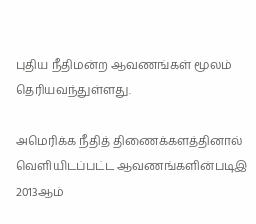புதிய நீதிமன்ற ஆவணங்கள் மூலம் தெரியவந்துள்ளது.

அமெரிக்க நீதித் திணைக்களத்தினால் வெளியிடப்பட்ட ஆவணங்களின்படிஇ 2013ஆம்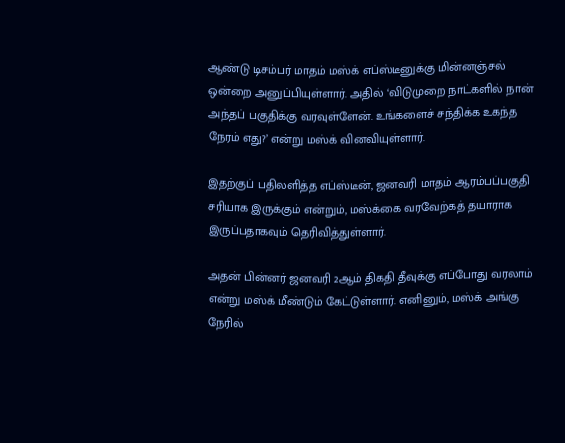ஆண்டு டிசம்பர் மாதம் மஸ்க் எப்ஸ்டீனுக்கு மின்னஞ்சல் ஒன்றை அனுப்பியுள்ளார். அதில் ‘விடுமுறை நாட்களில் நான் அந்தப் பகுதிக்கு வரவுள்ளேன். உங்களைச் சந்திக்க உகந்த நேரம் எது?’ என்று மஸ்க் வினவியுள்ளார்.

இதற்குப் பதிலளித்த எப்ஸ்டீன், ஜனவரி மாதம் ஆரம்பப்பகுதி சரியாக இருக்கும் என்றும், மஸ்க்கை வரவேற்கத் தயாராக இருப்பதாகவும் தெரிவித்துள்ளார்.

அதன் பின்னர் ஜனவரி 2ஆம் திகதி தீவுக்கு எப்போது வரலாம் என்று மஸ்க் மீண்டும் கேட்டுள்ளார். எனினும், மஸ்க் அங்கு நேரில்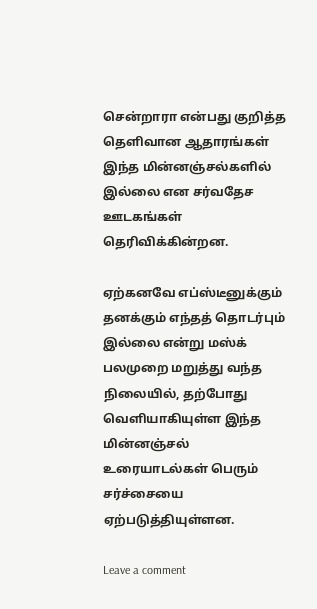சென்றாரா என்பது குறித்த தெளிவான ஆதாரங்கள் இந்த மின்னஞ்சல்களில் இல்லை என சர்வதேச ஊடகங்கள் தெரிவிக்கின்றன.

ஏற்கனவே எப்ஸ்டீனுக்கும் தனக்கும் எந்தத் தொடர்பும் இல்லை என்று மஸ்க் பலமுறை மறுத்து வந்த நிலையில், தற்போது வெளியாகியுள்ள இந்த மின்னஞ்சல் உரையாடல்கள் பெரும் சர்ச்சையை ஏற்படுத்தியுள்ளன.

Leave a comment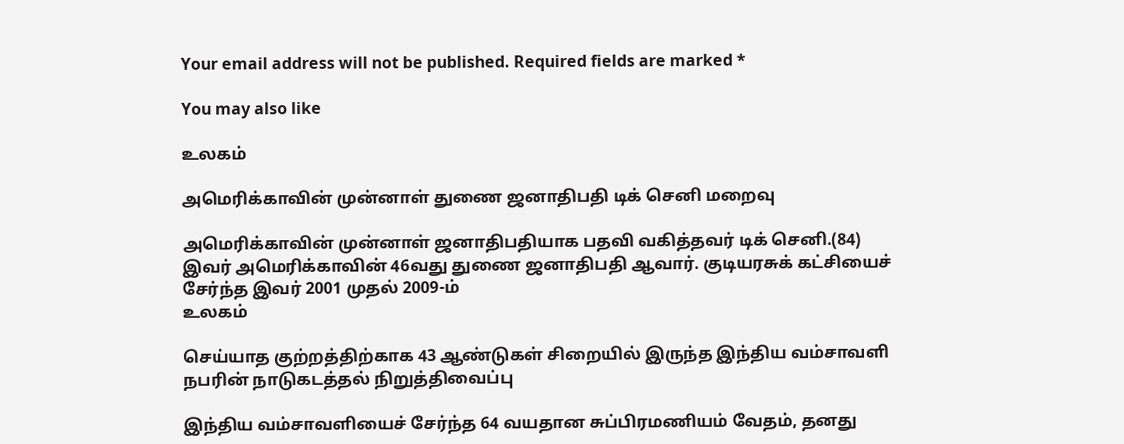Your email address will not be published. Required fields are marked *

You may also like

உலகம்

அமெரிக்காவின் முன்னாள் துணை ஜனாதிபதி டிக் செனி மறைவு

அமெரிக்காவின் முன்னாள் ஜனாதிபதியாக பதவி வகித்தவர் டிக் செனி.(84) இவர் அமெரிக்காவின் 46வது துணை ஜனாதிபதி ஆவார். குடியரசுக் கட்சியைச் சேர்ந்த இவர் 2001 முதல் 2009-ம்
உலகம்

செய்யாத குற்றத்திற்காக 43 ஆண்டுகள் சிறையில் இருந்த இந்திய வம்சாவளி நபரின் நாடுகடத்தல் நிறுத்திவைப்பு

இந்திய வம்சாவளியைச் சேர்ந்த 64 வயதான சுப்பிரமணியம் வேதம், தனது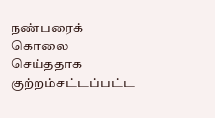நண்பரைக் கொலை செய்ததாக குற்றம்சட்டப்பட்ட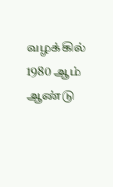வழக்கில் 1980 ஆம் ஆண்டு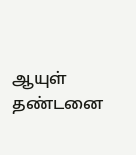ஆயுள் தண்டனை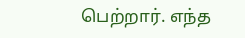பெற்றார். எந்த